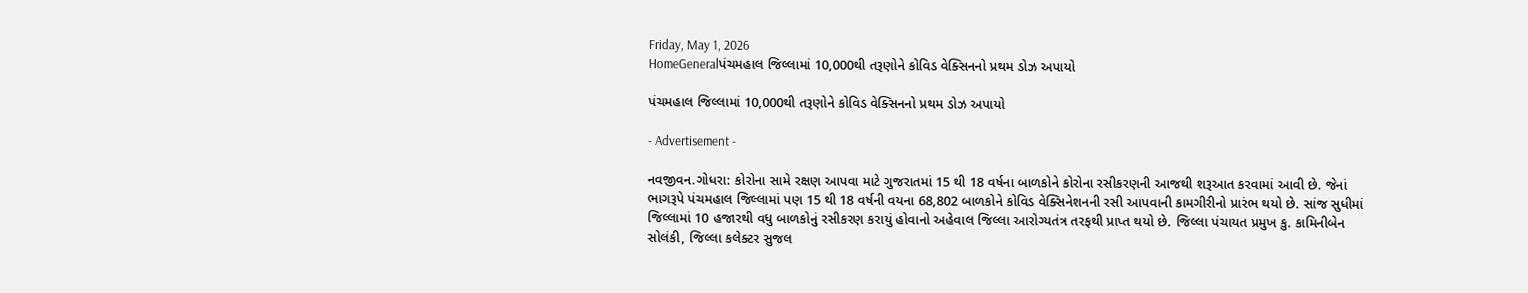Friday, May 1, 2026
HomeGeneralપંચમહાલ જિલ્લામાં 10,000થી તરૂણોને કોવિડ વેક્સિનનો પ્રથમ ડોઝ અપાયો

પંચમહાલ જિલ્લામાં 10,000થી તરૂણોને કોવિડ વેક્સિનનો પ્રથમ ડોઝ અપાયો

- Advertisement -

નવજીવન.ગોધરા: કોરોના સામે રક્ષણ આપવા માટે ગુજરાતમાં 15 થી 18 વર્ષના બાળકોને કોરોના રસીકરણની આજથી શરૂઆત કરવામાં આવી છે. જેનાં ભાગરૂપે પંચમહાલ જિલ્લામાં પણ 15 થી 18 વર્ષની વયના 68,802 બાળકોને કોવિડ વેક્સિનેશનની રસી આપવાની કામગીરીનો પ્રારંભ થયો છે. સાંજ સુધીમાં જિલ્લામાં 10 હજારથી વધુ બાળકોનું રસીકરણ કરાયું હોવાનો અહેવાલ જિલ્લા આરોગ્યતંત્ર તરફથી પ્રાપ્ત થયો છે. જિલ્લા પંચાયત પ્રમુખ કુ. કામિનીબેન સોલંકી, જિલ્લા કલેક્ટર સુજલ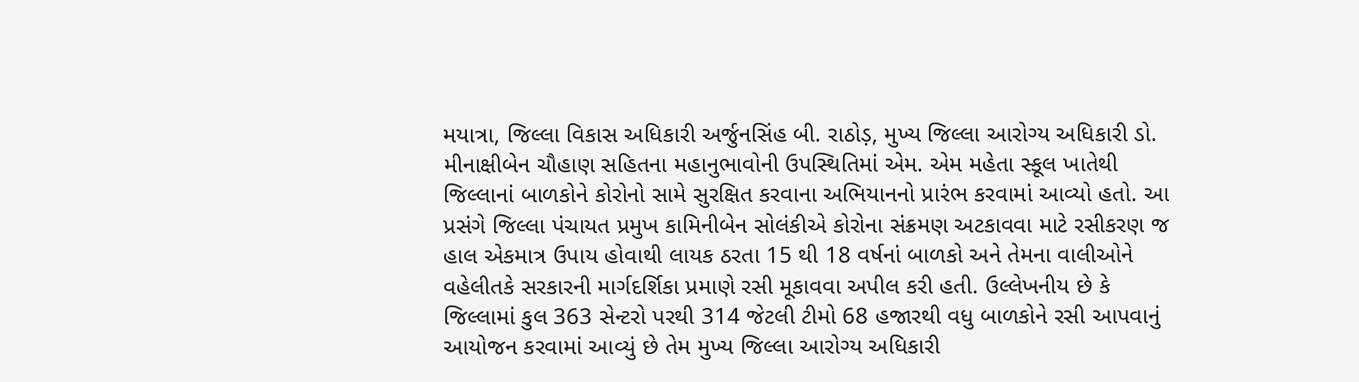મયાત્રા, જિલ્લા વિકાસ અધિકારી અર્જુનસિંહ બી. રાઠોડ઼, મુખ્ય જિલ્લા આરોગ્ય અધિકારી ડો. મીનાક્ષીબેન ચૌહાણ સહિતના મહાનુભાવોની ઉપસ્થિતિમાં એમ. એમ મહેતા સ્કૂલ ખાતેથી જિલ્લાનાં બાળકોને કોરોનો સામે સુરક્ષિત કરવાના અભિયાનનો પ્રારંભ કરવામાં આવ્યો હતો. આ પ્રસંગે જિલ્લા પંચાયત પ્રમુખ કામિનીબેન સોલંકીએ કોરોના સંક્રમણ અટકાવવા માટે રસીકરણ જ હાલ એકમાત્ર ઉપાય હોવાથી લાયક ઠરતા 15 થી 18 વર્ષનાં બાળકો અને તેમના વાલીઓને વહેલીતકે સરકારની માર્ગદર્શિકા પ્રમાણે રસી મૂકાવવા અપીલ કરી હતી. ઉલ્લેખનીય છે કે જિલ્લામાં કુલ 363 સેન્ટરો પરથી 314 જેટલી ટીમો 68 હજારથી વધુ બાળકોને રસી આપવાનું આયોજન કરવામાં આવ્યું છે તેમ મુખ્ય જિલ્લા આરોગ્ય અધિકારી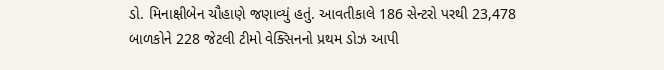ડો. મિનાક્ષીબેન ચૌહાણે જણાવ્યું હતું. આવતીકાલે 186 સેન્ટરો પરથી 23,478 બાળકોને 228 જેટલી ટીમો વેક્સિનનો પ્રથમ ડોઝ આપી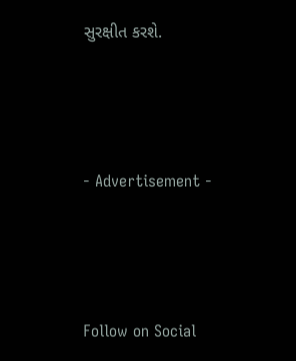સુરક્ષીત કરશે.



- Advertisement -



Follow on Social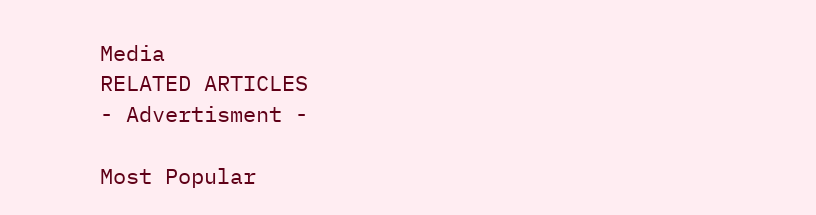Media
RELATED ARTICLES
- Advertisment -

Most Popular